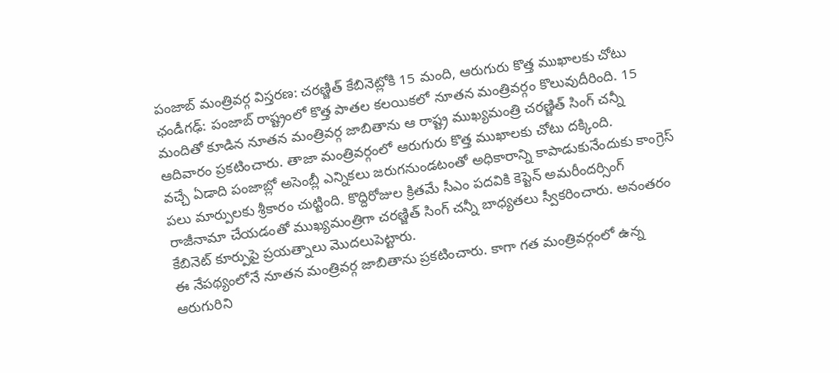పంజాబ్ మంత్రివర్గ విస్తరణ: చరణ్జిత్ కేబినెట్లోకి 15 మంది, ఆరుగురు కొత్త ముఖాలకు చోటు
ఛండీగఢ్: పంజాబ్ రాష్ట్రంలో కొత్త పాతల కలయికలో నూతన మంత్రివర్గం కొలువుదీరింది. 15 మందితో కూడిన నూతన మంత్రివర్గ జాబితాను ఆ రాష్ట్ర ముఖ్యమంత్రి చరణ్జిత్ సింగ్ చన్నీ ఆదివారం ప్రకటించారు. తాజా మంత్రివర్గంలో ఆరుగురు కొత్త ముఖాలకు చోటు దక్కింది.
వచ్చే ఏడాది పంజాబ్లో అసెంబ్లీ ఎన్నికలు జరుగనుండటంతో అధికారాన్ని కాపాడుకునేందుకు కాంగ్రెస్ పలు మార్పులకు శ్రీకారం చుట్టింది. కొద్దిరోజుల క్రితమే సీఎం పదవికి కెప్టెన్ అమరీందర్సింగ్ రాజీనామా చేయడంతో ముఖ్యమంత్రిగా చరణ్జిత్ సింగ్ చన్నీ బాధ్యతలు స్వీకరించారు. అనంతరం కేబినెట్ కూర్పుపై ప్రయత్నాలు మొదలుపెట్టారు.
ఈ నేపథ్యంలోనే నూతన మంత్రివర్గ జాబితాను ప్రకటించారు. కాగా గత మంత్రివర్గంలో ఉన్న ఆరుగురిని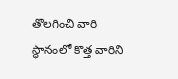తొలగించి వారి స్థానంలో కొత్త వారిని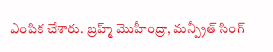ఎంపిక చేశారు. బ్రహ్మ్ మొహీంద్రా, మన్ప్రీత్ సింగ్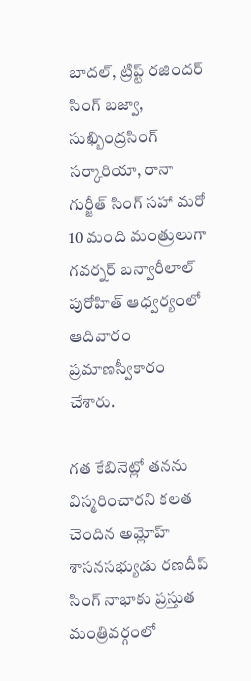బాదల్, ట్రిప్ట్ రజిందర్ సింగ్ బజ్వా, సుఖ్బింద్రసింగ్ సర్కారియా, రానా గుర్జీత్ సింగ్ సహా మరో 10 మంది మంత్రులుగా గవర్నర్ బన్వారీలాల్ పురోహిత్ ఆధ్వర్యంలో ఆదివారం ప్రమాణస్వీకారం చేశారు.

గత కేబినెట్లో తనను విస్మరించారని కలత చెందిన అమ్లోహ్ శాసనసభ్యుడు రణదీప్ సింగ్ నాభాకు ప్రస్తుత మంత్రివర్గంలో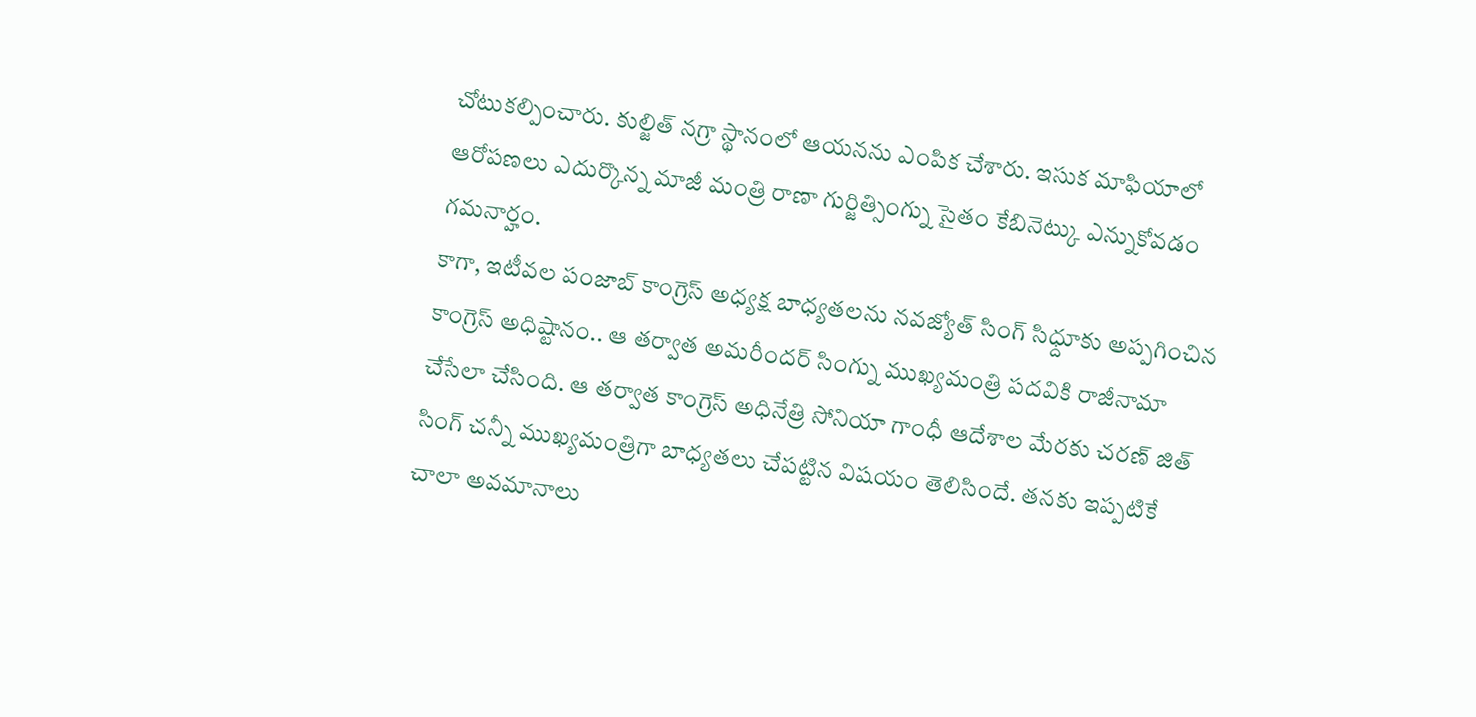చోటుకల్పించారు. కుల్జిత్ నగ్రా స్థానంలో ఆయనను ఎంపిక చేశారు. ఇసుక మాఫియాలో ఆరోపణలు ఎదుర్కొన్న మాజీ మంత్రి రాణా గుర్జిత్సింగ్ను సైతం కేబినెట్కు ఎన్నుకోవడం గమనార్హం.
కాగా, ఇటీవల పంజాబ్ కాంగ్రెస్ అధ్యక్ష బాధ్యతలను నవజ్యోత్ సింగ్ సిధ్దూకు అప్పగించిన కాంగ్రెస్ అధిష్టానం.. ఆ తర్వాత అమరీందర్ సింగ్ను ముఖ్యమంత్రి పదవికి రాజీనామా చేసేలా చేసింది. ఆ తర్వాత కాంగ్రెస్ అధినేత్రి సోనియా గాంధీ ఆదేశాల మేరకు చరణ్ జిత్ సింగ్ చన్నీ ముఖ్యమంత్రిగా బాధ్యతలు చేపట్టిన విషయం తెలిసిందే. తనకు ఇప్పటికే చాలా అవమానాలు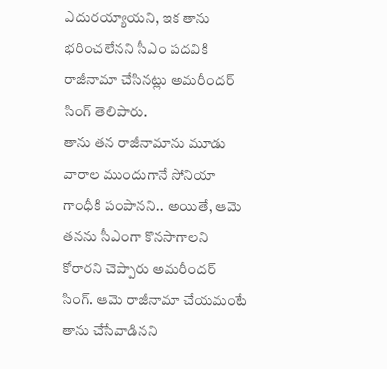ఎదురయ్యాయని, ఇక తాను భరించలేనని సీఎం పదవికి రాజీనామా చేసినట్లు అమరీందర్ సింగ్ తెలిపారు.
తాను తన రాజీనామాను మూడు వారాల ముందుగానే సోనియా గాంధీకి పంపానని.. అయితే, ఆమె తనను సీఎంగా కొనసాగాలని కోరారని చెప్పారు అమరీందర్ సింగ్. ఆమె రాజీనామా చేయమంటే తాను చేసేవాడినని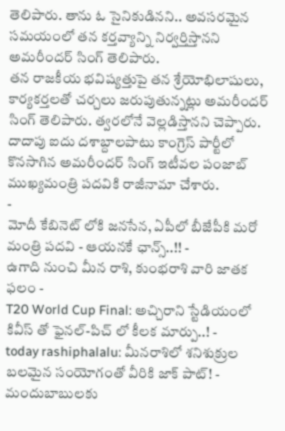తెలిపారు. తాను ఓ సైనికుడినని.. అవసరమైన సమయంలో తన కర్తవ్యాన్ని నిర్వర్తిస్తానని అమరీందర్ సింగ్ తెలిపారు.
తన రాజకీయ భవిష్యత్తుపై తన శ్రేయోభిలాషులు, కార్యకర్తలతో చర్చలు జరుపుతున్నట్లు అమరీందర్ సింగ్ తెలిపారు. త్వరలోనే వెల్లడిస్తానని చెప్పారు. దాదాపు ఐదు దశాబ్దాలపాటు కాంగ్రెస్ పార్టీలో కొనసాగిన అమరీందర్ సింగ్ ఇటీవల పంజాబ్ ముఖ్యమంత్రి పదవికి రాజీనామా చేశారు.
-
మోదీ కేబినెట్ లోకి జనసేన, ఏపీలో బీజేపీకి మరో మంత్రి పదవి - ఆయనకే ఛాన్స్..!! -
ఉగాది నుంచి మీన రాశి, కుంభరాశి వారి జాతక ఫలం -
T20 World Cup Final: అచ్చిరాని స్టేడియంలో కివీస్ తో ఫైనల్-పిచ్ లో కీలక మార్పు..! -
today rashiphalalu: మీనరాశిలో శనిశుక్రుల బలమైన సంయోగంతో వీరికి జాక్ పాట్! -
మందుబాబులకు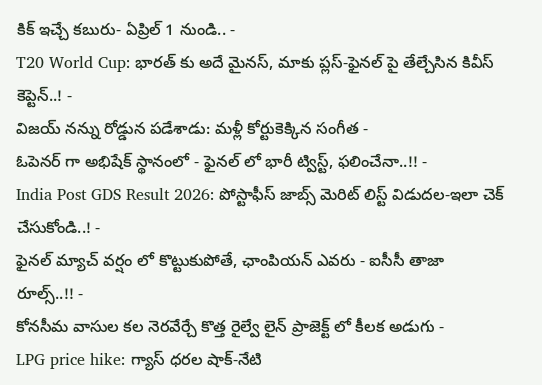కిక్ ఇచ్చే కబురు- ఏప్రిల్ 1 నుండి.. -
T20 World Cup: భారత్ కు అదే మైనస్, మాకు ప్లస్-ఫైనల్ పై తేల్చేసిన కివీస్ కెప్టెన్..! -
విజయ్ నన్ను రోడ్డున పడేశాడు: మళ్లీ కోర్టుకెక్కిన సంగీత -
ఓపెనర్ గా అభిషేక్ స్థానంలో - ఫైనల్ లో భారీ ట్విస్ట్, ఫలించేనా..!! -
India Post GDS Result 2026: పోస్టాఫీస్ జాబ్స్ మెరిట్ లిస్ట్ విడుదల-ఇలా చెక్ చేసుకోండి..! -
ఫైనల్ మ్యాచ్ వర్షం లో కొట్టుకుపోతే, ఛాంపియన్ ఎవరు - ఐసీసీ తాజా రూల్స్..!! -
కోనసీమ వాసుల కల నెరవేర్చే కొత్త రైల్వే లైన్ ప్రాజెక్ట్ లో కీలక అడుగు -
LPG price hike: గ్యాస్ ధరల షాక్-నేటి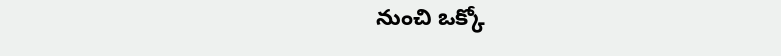నుంచి ఒక్కో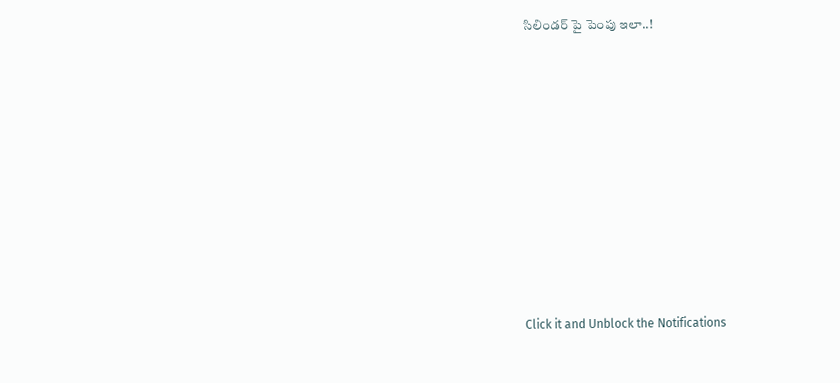సిలిండర్ పై పెంపు ఇలా..!












Click it and Unblock the Notifications